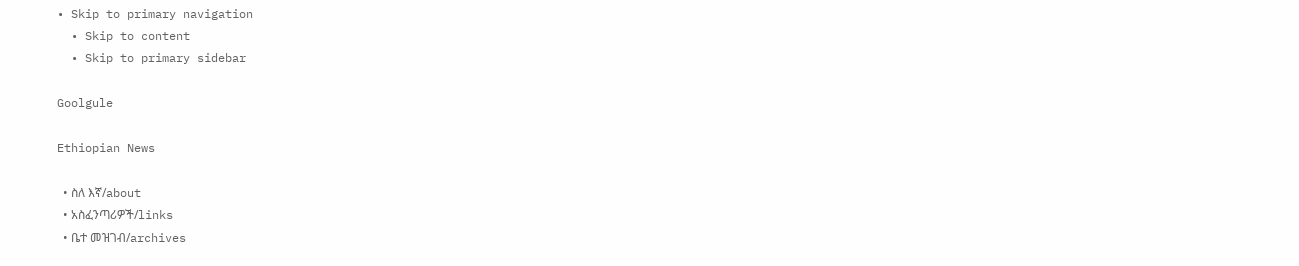• Skip to primary navigation
  • Skip to content
  • Skip to primary sidebar

Goolgule

Ethiopian News

  • ስለ እኛ/about
  • አስፈንጣሪዎች/links
  • ቤተ መዝገብ/archives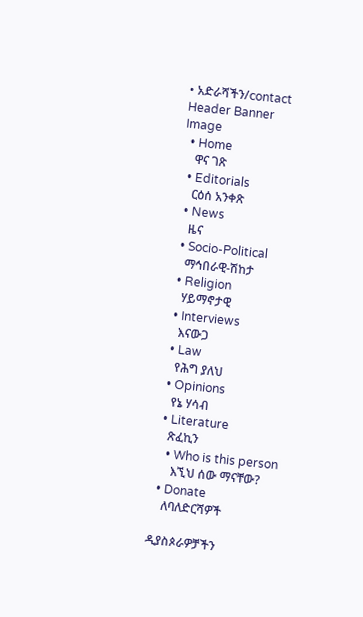• አድራሻችን/contact
Header Banner Image
  • Home
    ዋና ገጽ
  • Editorials
    ርዕሰ አንቀጽ
  • News
    ዜና
  • Socio-Political
    ማኅበራዊ-ሽከታ
  • Religion
    ሃይማኖታዊ
  • Interviews
    እናውጋ
  • Law
    የሕግ ያለህ
  • Opinions
    የኔ ሃሳብ
  • Literature
    ጽፈኪን
    • Who is this person
      እኚህ ሰው ማናቸው?
  • Donate
    ለባለድርሻዎች

ዲያስጶራዎቻችን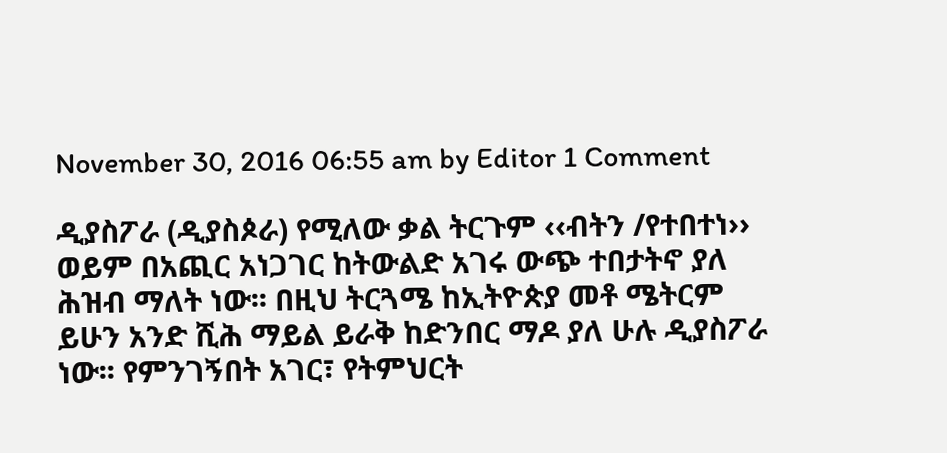November 30, 2016 06:55 am by Editor 1 Comment

ዲያስፖራ (ዲያስጶራ) የሚለው ቃል ትርጉም ‹‹ብትን /የተበተነ›› ወይም በአጪር አነጋገር ከትውልድ አገሩ ውጭ ተበታትኖ ያለ ሕዝብ ማለት ነው፡፡ በዚህ ትርጓሜ ከኢትዮጵያ መቶ ሜትርም ይሁን አንድ ሺሕ ማይል ይራቅ ከድንበር ማዶ ያለ ሁሉ ዲያስፖራ ነው፡፡ የምንገኝበት አገር፣ የትምህርት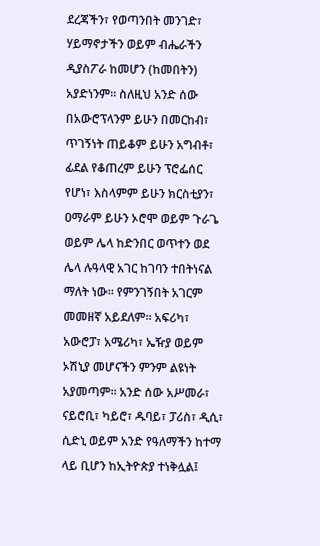ደረጃችን፣ የወጣንበት መንገድ፣ ሃይማኖታችን ወይም ብሔራችን ዲያስፖራ ከመሆን (ከመበትን) አያድነንም፡፡ ስለዚህ አንድ ሰው በአውሮፕላንም ይሁን በመርከብ፣ ጥገኝነት ጠይቆም ይሁን አግብቶ፣ ፊደል የቆጠረም ይሁን ፕሮፌሰር የሆነ፣ እስላምም ይሁን ክርስቲያን፣ ዐማራም ይሁን ኦሮሞ ወይም ጉራጌ ወይም ሌላ ከድንበር ወጥተን ወደ ሌላ ሉዓላዊ አገር ከገባን ተበትነናል ማለት ነው፡፡ የምንገኝበት አገርም መመዘኛ አይደለም፡፡ አፍሪካ፣ አውሮፓ፣ አሜሪካ፣ ኤዥያ ወይም ኦሽኒያ መሆናችን ምንም ልዩነት አያመጣም፡፡ አንድ ሰው አሥመራ፣ ናይሮቢ፣ ካይሮ፣ ዱባይ፣ ፓሪስ፣ ዲሲ፣ ሲድኒ ወይም አንድ የዓለማችን ከተማ ላይ ቢሆን ከኢትዮጵያ ተነቅሏል፤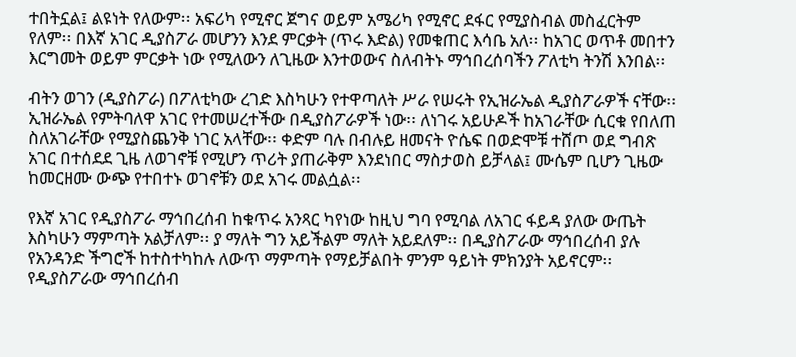ተበትኗል፤ ልዩነት የለውም፡፡ አፍሪካ የሚኖር ጀግና ወይም አሜሪካ የሚኖር ደፋር የሚያስብል መስፈርትም የለም፡፡ በእኛ አገር ዲያስፖራ መሆንን እንደ ምርቃት (ጥሩ እድል) የመቁጠር እሳቤ አለ፡፡ ከአገር ወጥቶ መበተን እርግመት ወይም ምርቃት ነው የሚለውን ለጊዜው እንተወውና ስለብትኑ ማኅበረሰባችን ፖለቲካ ትንሽ እንበል፡፡

ብትን ወገን (ዲያስፖራ) በፖለቲካው ረገድ እስካሁን የተዋጣለት ሥራ የሠሩት የኢዝራኤል ዲያስፖራዎች ናቸው፡፡ ኢዝራኤል የምትባለዋ አገር የተመሠረተችው በዲያስፖራዎች ነው፡፡ ለነገሩ አይሁዶች ከአገራቸው ሲርቁ የበለጠ ስለአገራቸው የሚያስጨንቅ ነገር አላቸው፡፡ ቀድም ባሉ በብሉይ ዘመናት ዮሴፍ በወድሞቹ ተሸጦ ወደ ግብጽ አገር በተሰደደ ጊዜ ለወገኖቹ የሚሆን ጥሪት ያጠራቅም እንደነበር ማስታወስ ይቻላል፤ ሙሴም ቢሆን ጊዜው ከመርዘሙ ውጭ የተበተኑ ወገኖቹን ወደ አገሩ መልሷል፡፡

የእኛ አገር የዲያስፖራ ማኅበረሰብ ከቁጥሩ አንጻር ካየነው ከዚህ ግባ የሚባል ለአገር ፋይዳ ያለው ውጤት እስካሁን ማምጣት አልቻለም፡፡ ያ ማለት ግን አይችልም ማለት አይደለም፡፡ በዲያስፖራው ማኅበረሰብ ያሉ የአንዳንድ ችግሮች ከተስተካከሉ ለውጥ ማምጣት የማይቻልበት ምንም ዓይነት ምክንያት አይኖርም፡፡ የዲያስፖራው ማኅበረሰብ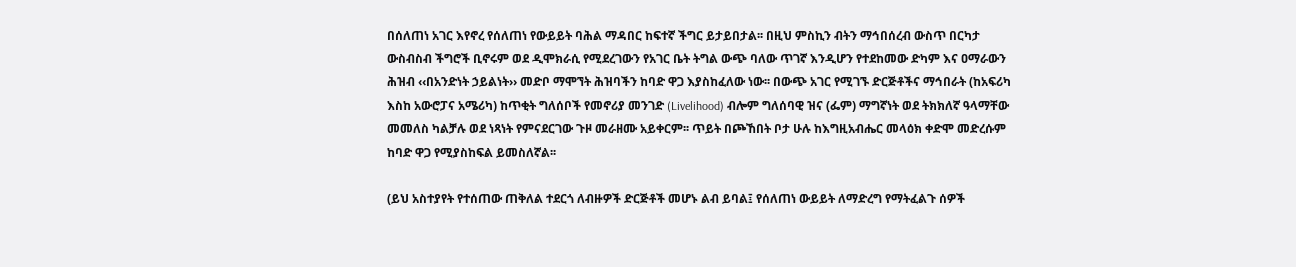በሰለጠነ አገር እየኖረ የሰለጠነ የውይይት ባሕል ማዳበር ከፍተኛ ችግር ይታይበታል፡፡ በዚህ ምስኪን ብትን ማኅበሰረብ ውስጥ በርካታ ውስብስብ ችግሮች ቢኖሩም ወደ ዲሞክራሲ የሚደረገውን የአገር ቤት ትግል ውጭ ባለው ጥገኛ እንዲሆን የተደከመው ድካም እና ዐማራውን ሕዝብ ‹‹በአንድነት ኃይልነት›› መድቦ ማሞኘት ሕዝባችን ከባድ ዋጋ እያስከፈለው ነው፡፡ በውጭ አገር የሚገኙ ድርጅቶችና ማኅበራት (ከአፍሪካ እስከ አውሮፓና አሜሪካ) ከጥቂት ግለሰቦች የመኖሪያ መንገድ (Livelihood) ብሎም ግለሰባዊ ዝና (ፌም) ማግኛነት ወደ ትክክለኛ ዓላማቸው መመለስ ካልቻሉ ወደ ነጻነት የምናደርገው ጉዞ መራዘሙ አይቀርም፡፡ ጥይት በጮኸበት ቦታ ሁሉ ከእግዚአብሔር መላዕክ ቀድሞ መድረሱም ከባድ ዋጋ የሚያስከፍል ይመስለኛል፡፡

(ይህ አስተያየት የተሰጠው ጠቅለል ተደርጎ ለብዙዎች ድርጅቶች መሆኑ ልብ ይባል፤ የሰለጠነ ውይይት ለማድረግ የማትፈልጉ ሰዎች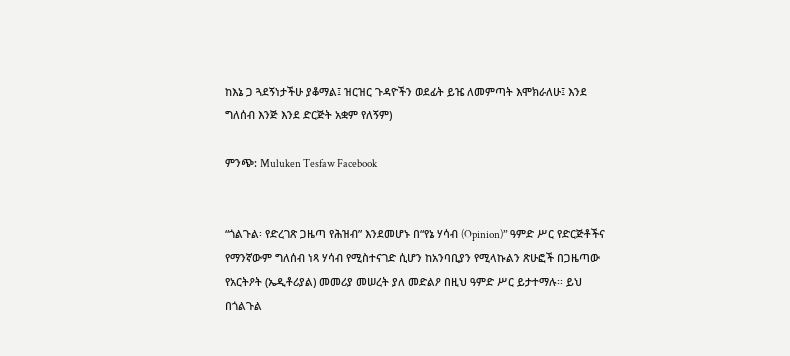ከእኔ ጋ ጓደኝነታችሁ ያቆማል፤ ዝርዝር ጉዳዮችን ወደፊት ይዤ ለመምጣት እሞክራለሁ፤ እንደ ግለሰብ እንጅ እንደ ድርጅት አቋም የለኝም)

ምንጭ: Muluken Tesfaw Facebook


“ጎልጉል፡ የድረገጽ ጋዜጣ የሕዝብ” እንደመሆኑ በ“የኔ ሃሳብ (Opinion)” ዓምድ ሥር የድርጅቶችና የማንኛውም ግለሰብ ነጻ ሃሳብ የሚስተናገድ ሲሆን ከአንባቢያን የሚላኩልን ጽሁፎች በጋዜጣው የአርትዖት (ኤዲቶሪያል) መመሪያ መሠረት ያለ መድልዖ በዚህ ዓምድ ሥር ይታተማሉ፡፡ ይህ በጎልጉል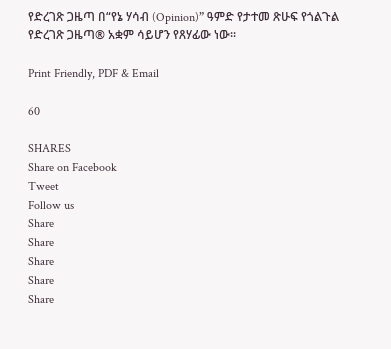የድረገጽ ጋዜጣ በ“የኔ ሃሳብ (Opinion)” ዓምድ የታተመ ጽሁፍ የጎልጉል የድረገጽ ጋዜጣ® አቋም ሳይሆን የጸሃፊው ነው፡፡

Print Friendly, PDF & Email

60

SHARES
Share on Facebook
Tweet
Follow us
Share
Share
Share
Share
Share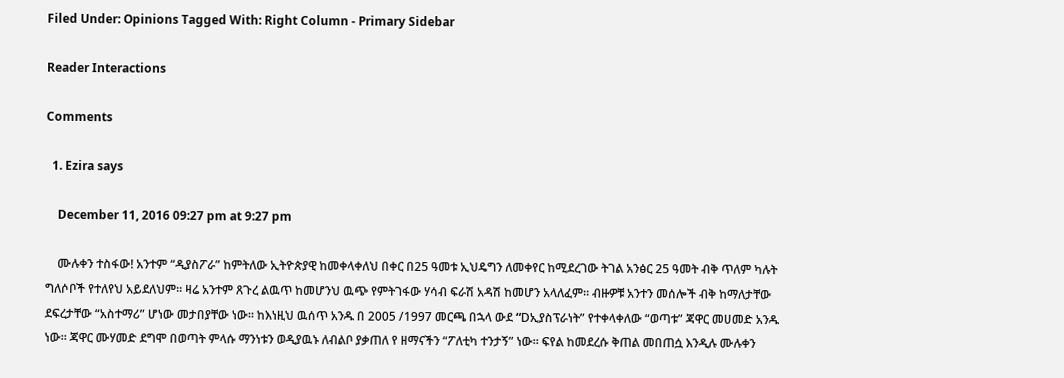Filed Under: Opinions Tagged With: Right Column - Primary Sidebar

Reader Interactions

Comments

  1. Ezira says

    December 11, 2016 09:27 pm at 9:27 pm

    ሙሉቀን ተስፋው! አንተም “ዲያስፖራ” ከምትለው ኢትዮጵያዊ ከመቀላቀለህ በቀር በ25 ዓመቱ ኢህዴግን ለመቀየር ከሚደረገው ትገል አንፅር 25 ዓመት ብቅ ጥለም ካሉት ግለሶቦች የተለየህ አይደለህም። ዛሬ አንተም ጸጉረ ልዉጥ ከመሆንህ ዉጭ የምትገፋው ሃሳብ ፍራሽ አዳሽ ከመሆን አላለፈም። ብዙዎቹ አንተን መሰሎች ብቅ ከማለታቸው ደፍረታቸው “አስተማሪ” ሆነው መታበያቸው ነው። ከእነዚህ ዉሰጥ አንዱ በ 2005 /1997 መርጫ በኋላ ውደ “Dኢያስፕራነት” የተቀላቀለው “ወጣቱ” ጃዋር መሀመድ አንዱ ነው። ጃዋር ሙሃመድ ደግሞ በወጣት ምላሱ ማንነቱን ወዲያዉኑ ለብልቦ ያቃጠለ የ ዘማናችን “ፖለቲካ ተንታኝ” ነው። ፍየል ከመደረሱ ቅጠል መበጠሷ እንዲሉ ሙሉቀን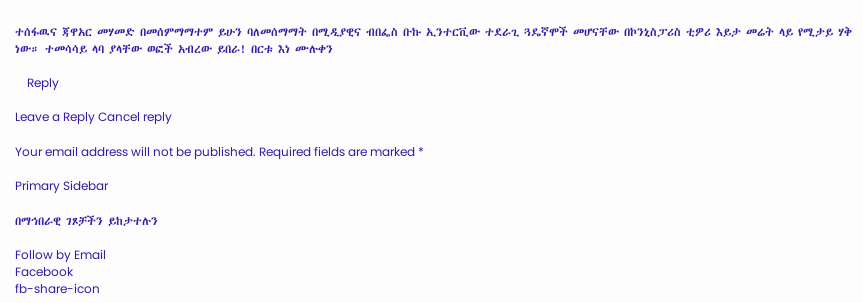ተሰፋዉና ጃዋአር መሃመድ በመሰምማማተም ይሁን ባለመሰማማት በሚዲያዊና ብበፌስ ቡኩ ኢንተርቪው ተደራጊ ጓዴኛሞች መሆናቸው በኮንኒስፓሪስ ቲዎሪ እይታ መሬት ላይ የሚታይ ሃቅ ነው። ተመሳሳይ ላባ ያላቸው ወፎች አብረው ይበራ! በርቱ እነ ሙሉቀን

    Reply

Leave a Reply Cancel reply

Your email address will not be published. Required fields are marked *

Primary Sidebar

በማኅበራዊ ገጾቻችን ይከታተሉን

Follow by Email
Facebook
fb-share-icon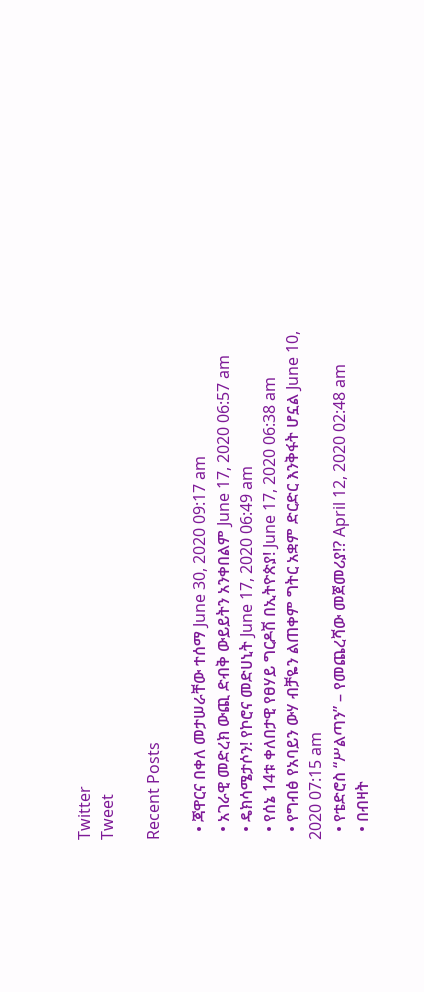Twitter
Tweet

Recent Posts

  • ጃዋርና በቀለ መታሠራቸው ተሰማ June 30, 2020 09:17 am
  • አገራዊ መድረክ ውጪ ድብቅ ውይይትን አንቀበልም June 17, 2020 06:57 am
  • ዴክሳሜታሶን! የኮሮና መድሀኒት June 17, 2020 06:49 am
  • የሰኔ 14ቱ ቀለበታዊ የፀሃይ ግርዶሽ በኢትዮጵያ! June 17, 2020 06:38 am
  • የግብፅ የአባይን ውሃ ብቻዬን ልጠቀም ግትር አቋም ድርድር እንቅፋት ሆኗል June 10, 2020 07:15 am
  • የቴድሮስ “ሥልጣን” – የመጨረሻው መጀመሪያ!? April 12, 2020 02:48 am
  • በብዛት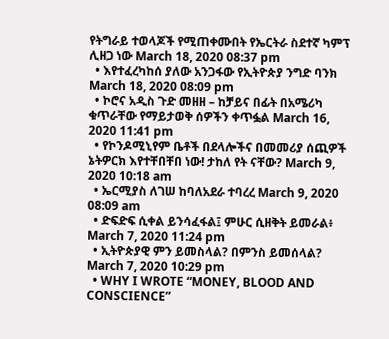የትግራይ ተወላጆች የሚጠቀሙበት የኤርትራ ስደተኛ ካምፕ ሊዘጋ ነው March 18, 2020 08:37 pm
  • እየተፈረካከሰ ያለው አንጋፋው የኢትዮጵያ ንግድ ባንክ March 18, 2020 08:09 pm
  • ኮሮና አዲስ ጉድ መዘዘ – ከቻይና በፊት በአሜሪካ ቁጥራቸው የማይታወቅ ሰዎችን ቀጥፏል March 16, 2020 11:41 pm
  • የኮንዶሚኒየም ቤቶች በደላሎችና በመመሪያ ሰጪዎች ኔትዎርክ እየተቸበቸበ ነው! ታከለ የት ናቸው? March 9, 2020 10:18 am
  • ኤርሚያስ ለገሠ ከባለአደራ ተባረረ March 9, 2020 08:09 am
  • ድፍድፍ ሲቀል ይንሳፈፋል፤ ምሁር ሲዘቅት ይመራል፥ March 7, 2020 11:24 pm
  • ኢትዮጵያዊ ምን ይመስላል? በምንስ ይመሰላል? March 7, 2020 10:29 pm
  • WHY I WROTE “MONEY, BLOOD AND CONSCIENCE”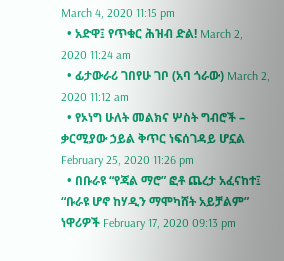March 4, 2020 11:15 pm
  • አድዋ፤ የጥቁር ሕዝብ ድል! March 2, 2020 11:24 am
  • ፊታውራሪ ገበየሁ ገቦ (አባ ጎራው) March 2, 2020 11:12 am
  • የኦነግ ሁለት መልክና ሦስት ግብሮች – ቃርሚያው ኃይል ቅጥር ነፍሰገዳይ ሆኗል February 25, 2020 11:26 pm
  • በቡራዩ “የጃል ማሮ” ፎቶ ጨረታ አፈናከተ፤ “ቡራዩ ሆኖ ከሃዲን ማሞካሸት አይቻልም” ነዋሪዎች February 17, 2020 09:13 pm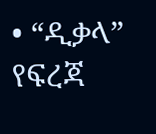• “ዲቃላ” የፍረጃ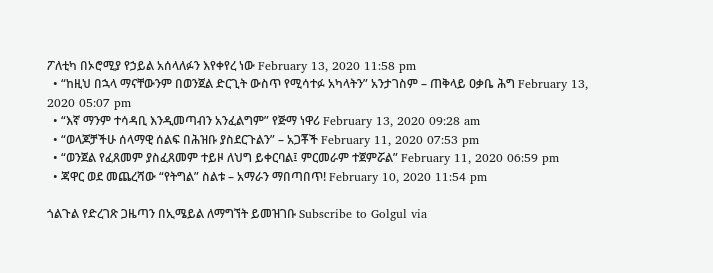ፖለቲካ በኦሮሚያ የኃይል አሰላለፉን እየቀየረ ነው February 13, 2020 11:58 pm
  • “ከዚህ በኋላ ማናቸውንም በወንጀል ድርጊት ውስጥ የሚሳተፉ አካላትን” አንታገስም – ጠቅላይ ዐቃቤ ሕግ February 13, 2020 05:07 pm
  • “እኛ ማንም ተሳዳቢ እንዲመጣብን አንፈልግም” የጅማ ነዋሪ February 13, 2020 09:28 am
  • “ወላጆቻችሁ ሰላማዊ ሰልፍ በሕዝቡ ያስደርጉልን” – አጋቾች February 11, 2020 07:53 pm
  • “ወንጀል የፈጸመም ያስፈጸመም ተይዞ ለህግ ይቀርባል፤ ምርመራም ተጀምሯል” February 11, 2020 06:59 pm
  • ጃዋር ወደ መጨረሻው “የትግል” ስልቱ – አማራን ማበጣበጥ! February 10, 2020 11:54 pm

ጎልጉል የድረገጽ ጋዜጣን በኢሜይል ለማግኘት ይመዝገቡ Subscribe to Golgul via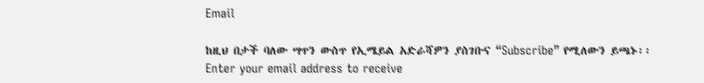Email

ከዚህ በታች ባለው ሣጥን ውስጥ የኢሜይል አድራሻዎን ያስገቡና “Subscribe” የሚለውን ይጫኑ፡፡
Enter your email address to receive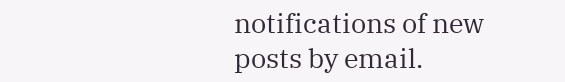notifications of new posts by email.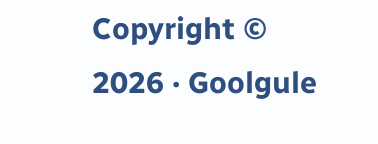Copyright © 2026 · Goolgule